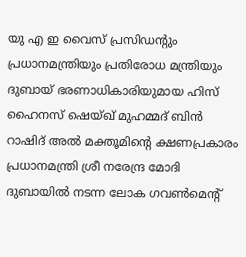യു എ ഇ വൈസ് പ്രസിഡന്റും പ്രധാനമന്ത്രിയും പ്രതിരോധ മന്ത്രിയും ദുബായ് ഭരണാധികാരിയുമായ ഹിസ് ഹൈനസ് ഷെയ്ഖ് മുഹമ്മദ് ബിന്‍ റാഷിദ് അല്‍ മക്തൂമിന്റെ ക്ഷണപ്രകാരം പ്രധാനമന്ത്രി ശ്രീ നരേന്ദ്ര മോദി ദുബായില്‍ നടന്ന ലോക ഗവണ്‍മെന്റ്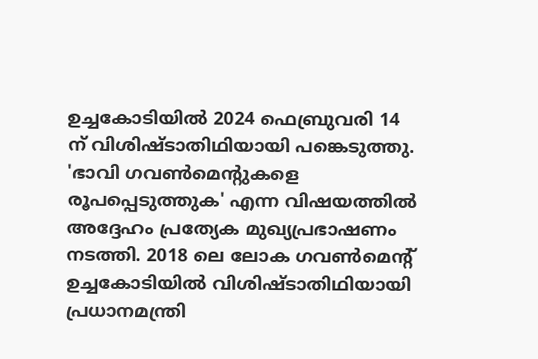ഉച്ചകോടിയില്‍ 2024 ഫെബ്രുവരി 14 ന് വിശിഷ്ടാതിഥിയായി പങ്കെടുത്തു. 'ഭാവി ഗവണ്‍മെന്റുകളെ രൂപപ്പെടുത്തുക' എന്ന വിഷയത്തില്‍ അദ്ദേഹം പ്രത്യേക മുഖ്യപ്രഭാഷണം നടത്തി. 2018 ലെ ലോക ഗവണ്‍മെന്റ് ഉച്ചകോടിയില്‍ വിശിഷ്ടാതിഥിയായി പ്രധാനമന്ത്രി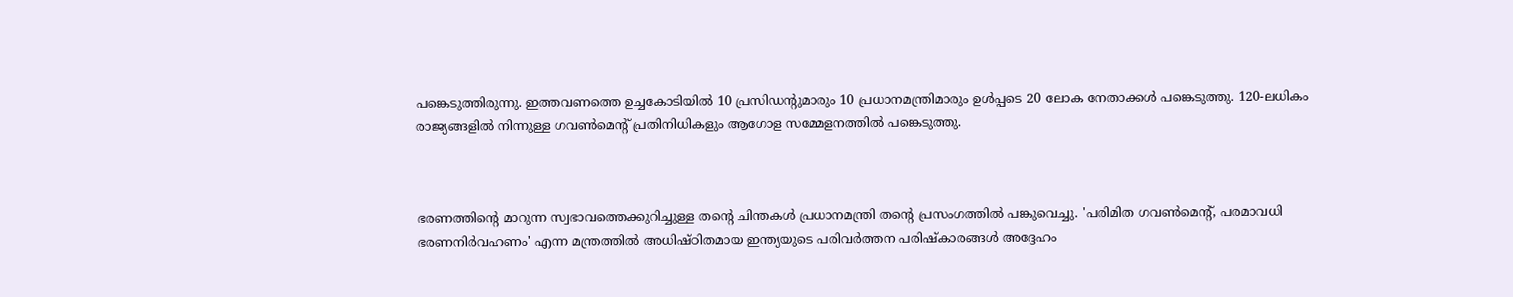പങ്കെടുത്തിരുന്നു. ഇത്തവണത്തെ ഉച്ചകോടിയില്‍ 10 പ്രസിഡന്റുമാരും 10 പ്രധാനമന്ത്രിമാരും ഉള്‍പ്പടെ 20 ലോക നേതാക്കള്‍ പങ്കെടുത്തു. 120-ലധികം രാജ്യങ്ങളില്‍ നിന്നുള്ള ഗവണ്‍മെന്റ് പ്രതിനിധികളും ആഗോള സമ്മേളനത്തില്‍ പങ്കെടുത്തു.



ഭരണത്തിന്റെ മാറുന്ന സ്വഭാവത്തെക്കുറിച്ചുള്ള തന്റെ ചിന്തകള്‍ പ്രധാനമന്ത്രി തന്റെ പ്രസംഗത്തില്‍ പങ്കുവെച്ചു. 'പരിമിത ഗവണ്‍മെന്റ്, പരമാവധി  ഭരണനിര്‍വഹണം' എന്ന മന്ത്രത്തില്‍ അധിഷ്ഠിതമായ ഇന്ത്യയുടെ പരിവര്‍ത്തന പരിഷ്‌കാരങ്ങള്‍ അദ്ദേഹം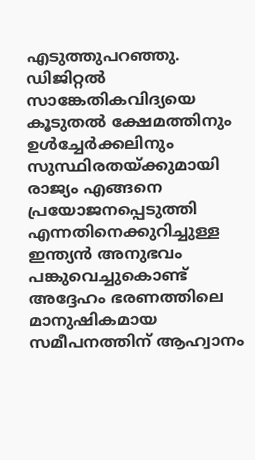എടുത്തുപറഞ്ഞു. ഡിജിറ്റല്‍ സാങ്കേതികവിദ്യയെ കൂടുതല്‍ ക്ഷേമത്തിനും ഉള്‍ച്ചേര്‍ക്കലിനും സുസ്ഥിരതയ്ക്കുമായി രാജ്യം എങ്ങനെ പ്രയോജനപ്പെടുത്തി എന്നതിനെക്കുറിച്ചുള്ള ഇന്ത്യന്‍ അനുഭവം പങ്കുവെച്ചുകൊണ്ട് അദ്ദേഹം ഭരണത്തിലെ മാനുഷികമായ സമീപനത്തിന് ആഹ്വാനം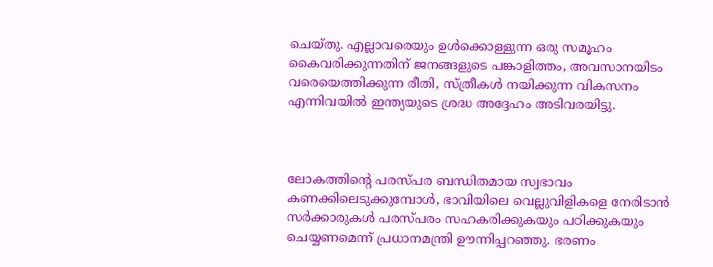ചെയ്തു. എല്ലാവരെയും ഉള്‍ക്കൊള്ളുന്ന ഒരു സമൂഹം കൈവരിക്കുന്നതിന് ജനങ്ങളുടെ പങ്കാളിത്തം, അവസാനയിടം വരെയെത്തിക്കുന്ന രീതി, സ്ത്രീകള്‍ നയിക്കുന്ന വികസനം എന്നിവയില്‍ ഇന്ത്യയുടെ ശ്രദ്ധ അദ്ദേഹം അടിവരയിട്ടു.



ലോകത്തിന്റെ പരസ്പര ബന്ധിതമായ സ്വഭാവം കണക്കിലെടുക്കുമ്പോള്‍, ഭാവിയിലെ വെല്ലുവിളികളെ നേരിടാന്‍ സര്‍ക്കാരുകള്‍ പരസ്പരം സഹകരിക്കുകയും പഠിക്കുകയും ചെയ്യണമെന്ന് പ്രധാനമന്ത്രി ഊന്നിപ്പറഞ്ഞു. ഭരണം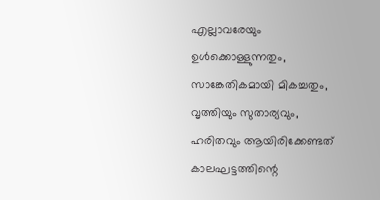എല്ലാവരേയും ഉള്‍ക്കൊള്ളുന്നതും, സാങ്കേതികമായി മികച്ചതും, വൃത്തിയും സുതാര്യവും, ഹരിതവും ആയിരിക്കേണ്ടത് കാലഘട്ടത്തിന്റെ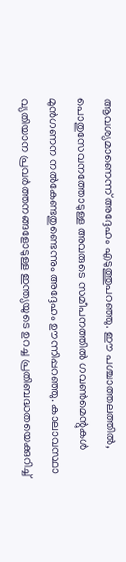ആവശ്യമാണെന്ന് അദ്ദേഹം എടുത്തുപറഞ്ഞു. ഈ പശ്ചാത്തലത്തില്‍, പൊതുസേവനത്തോടുള്ള അവരുടെ സമീപനത്തില്‍ ഗവണ്‍മെന്റുകള്‍ മുന്‍ഗണന നല്‍കേണ്ടതുണ്ടെന്നും അദ്ദേഹം ഊന്നിപ്പറഞ്ഞു. കാലാവസ്ഥാ വ്യതിയാന പ്രവര്‍ത്തനങ്ങളോടുള്ള ഇന്ത്യയുടെ ഉറച്ച പ്രതിബദ്ധതയെക്കുറിച്ച്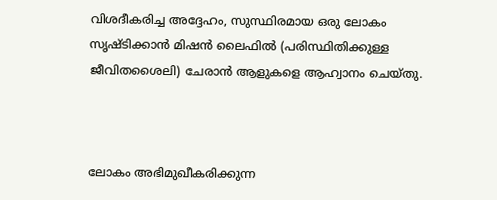വിശദീകരിച്ച അദ്ദേഹം, സുസ്ഥിരമായ ഒരു ലോകം സൃഷ്ടിക്കാന്‍ മിഷന്‍ ലൈഫില്‍ (പരിസ്ഥിതിക്കുള്ള ജീവിതശൈലി) ചേരാന്‍ ആളുകളെ ആഹ്വാനം ചെയ്തു.



ലോകം അഭിമുഖീകരിക്കുന്ന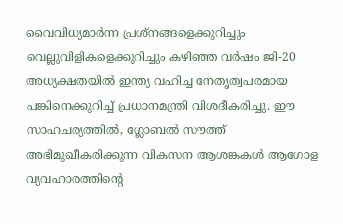വൈവിധ്യമാര്‍ന്ന പ്രശ്നങ്ങളെക്കുറിച്ചും വെല്ലുവിളികളെക്കുറിച്ചും കഴിഞ്ഞ വര്‍ഷം ജി-20 അധ്യക്ഷതയില്‍ ഇന്ത്യ വഹിച്ച നേതൃത്വപരമായ പങ്കിനെക്കുറിച്ച് പ്രധാനമന്ത്രി വിശദീകരിച്ചു. ഈ സാഹചര്യത്തില്‍, ഗ്ലോബൽ സൗത്ത് അഭിമുഖീകരിക്കുന്ന വികസന ആശങ്കകള്‍ ആഗോള വ്യവഹാരത്തിന്റെ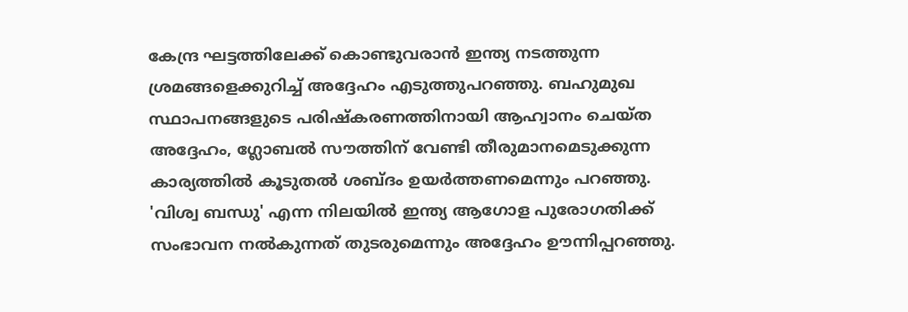കേന്ദ്ര ഘട്ടത്തിലേക്ക് കൊണ്ടുവരാന്‍ ഇന്ത്യ നടത്തുന്ന ശ്രമങ്ങളെക്കുറിച്ച് അദ്ദേഹം എടുത്തുപറഞ്ഞു. ബഹുമുഖ സ്ഥാപനങ്ങളുടെ പരിഷ്‌കരണത്തിനായി ആഹ്വാനം ചെയ്ത അദ്ദേഹം, ഗ്ലോബല്‍ സൗത്തിന് വേണ്ടി തീരുമാനമെടുക്കുന്ന കാര്യത്തില്‍ കൂടുതല്‍ ശബ്ദം ഉയര്‍ത്തണമെന്നും പറഞ്ഞു.  'വിശ്വ ബന്ധു' എന്ന നിലയില്‍ ഇന്ത്യ ആഗോള പുരോഗതിക്ക് സംഭാവന നല്‍കുന്നത് തുടരുമെന്നും അദ്ദേഹം ഊന്നിപ്പറഞ്ഞു.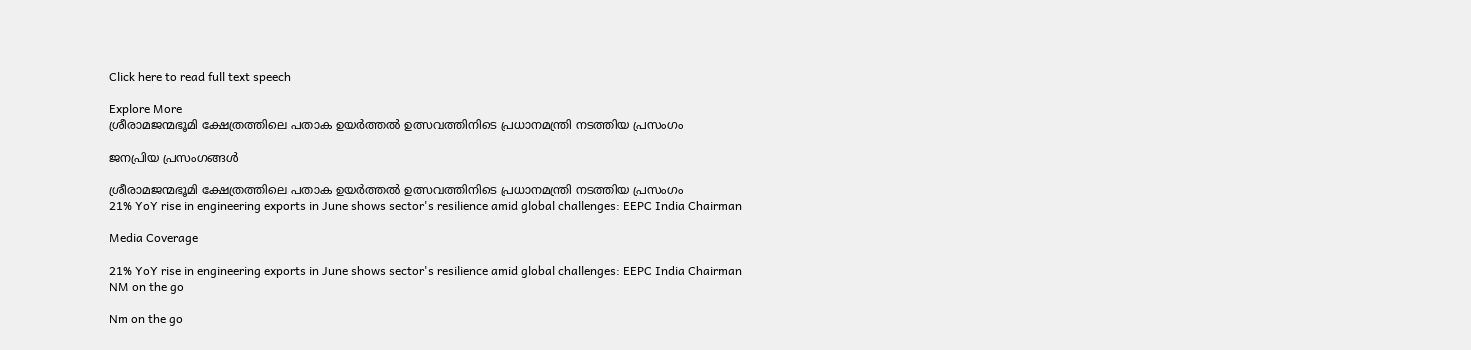Click here to read full text speech

Explore More
ശ്രീരാമജന്മഭൂമി ക്ഷേത്രത്തിലെ പതാക ഉയർത്തൽ ഉത്സവത്തിനിടെ പ്രധാനമന്ത്രി നടത്തിയ പ്രസംഗം

ജനപ്രിയ പ്രസംഗങ്ങൾ

ശ്രീരാമജന്മഭൂമി ക്ഷേത്രത്തിലെ പതാക ഉയർത്തൽ ഉത്സവത്തിനിടെ പ്രധാനമന്ത്രി നടത്തിയ പ്രസംഗം
21% YoY rise in engineering exports in June shows sector's resilience amid global challenges: EEPC India Chairman

Media Coverage

21% YoY rise in engineering exports in June shows sector's resilience amid global challenges: EEPC India Chairman
NM on the go

Nm on the go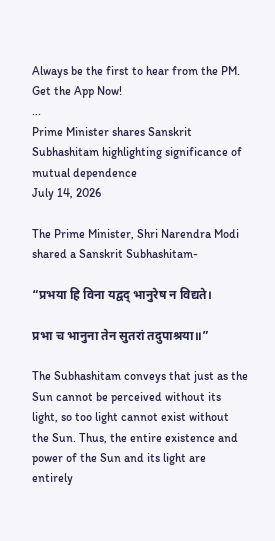Always be the first to hear from the PM. Get the App Now!
...
Prime Minister shares Sanskrit Subhashitam highlighting significance of mutual dependence
July 14, 2026

The Prime Minister, Shri Narendra Modi shared a Sanskrit Subhashitam-

“प्रभया हि विना यद्वद् भानुरेष न विद्यते।

प्रभा च भानुना तेन सुतरां तदुपाश्रया॥”

The Subhashitam conveys that just as the Sun cannot be perceived without its light, so too light cannot exist without the Sun. Thus, the entire existence and power of the Sun and its light are entirely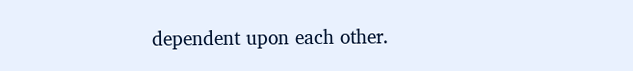dependent upon each other.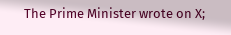The Prime Minister wrote on X;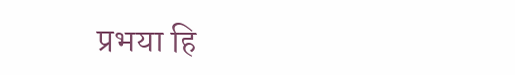प्रभया हि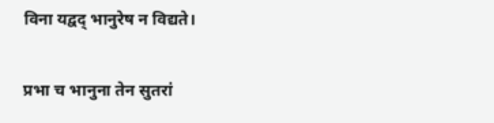विना यद्वद् भानुरेष न विद्यते।

प्रभा च भानुना तेन सुतरां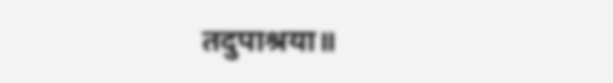तदुपाश्रया॥